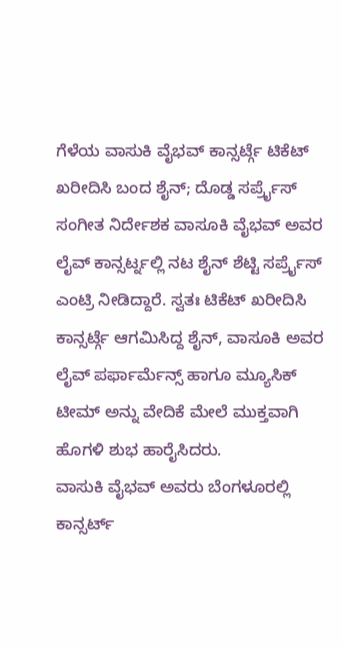ಗೆಳೆಯ ವಾಸುಕಿ ವೈಭವ್ ಕಾನ್ಸರ್ಟ್ಗೆ ಟಿಕೆಟ್ ಖರೀದಿಸಿ ಬಂದ ಶೈನ್; ದೊಡ್ಡ ಸರ್ಪ್ರೈಸ್
ಸಂಗೀತ ನಿರ್ದೇಶಕ ವಾಸೂಕಿ ವೈಭವ್ ಅವರ ಲೈವ್ ಕಾನ್ಸರ್ಟ್ನಲ್ಲಿ ನಟ ಶೈನ್ ಶೆಟ್ಟಿ ಸರ್ಪ್ರೈಸ್ ಎಂಟ್ರಿ ನೀಡಿದ್ದಾರೆ. ಸ್ವತಃ ಟಿಕೆಟ್ ಖರೀದಿಸಿ ಕಾನ್ಸರ್ಟ್ಗೆ ಆಗಮಿಸಿದ್ದ ಶೈನ್, ವಾಸೂಕಿ ಅವರ ಲೈವ್ ಪರ್ಫಾರ್ಮೆನ್ಸ್ ಹಾಗೂ ಮ್ಯೂಸಿಕ್ ಟೀಮ್ ಅನ್ನು ವೇದಿಕೆ ಮೇಲೆ ಮುಕ್ತವಾಗಿ ಹೊಗಳಿ ಶುಭ ಹಾರೈಸಿದರು.
ವಾಸುಕಿ ವೈಭವ್ ಅವರು ಬೆಂಗಳೂರಲ್ಲಿ ಕಾನ್ಸರ್ಟ್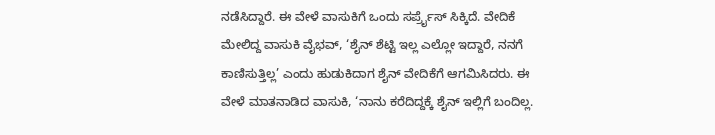ನಡೆಸಿದ್ದಾರೆ. ಈ ವೇಳೆ ವಾಸುಕಿಗೆ ಒಂದು ಸರ್ಪ್ರೈಸ್ ಸಿಕ್ಕಿದೆ. ವೇದಿಕೆ ಮೇಲಿದ್ದ ವಾಸುಕಿ ವೈಭವ್, ‘ಶೈನ್ ಶೆಟ್ಟಿ ಇಲ್ಲ ಎಲ್ಲೋ ಇದ್ದಾರೆ, ನನಗೆ ಕಾಣಿಸುತ್ತಿಲ್ಲ’ ಎಂದು ಹುಡುಕಿದಾಗ ಶೈನ್ ವೇದಿಕೆಗೆ ಆಗಮಿಸಿದರು. ಈ ವೇಳೆ ಮಾತನಾಡಿದ ವಾಸುಕಿ, ‘ನಾನು ಕರೆದಿದ್ದಕ್ಕೆ ಶೈನ್ ಇಲ್ಲಿಗೆ ಬಂದಿಲ್ಲ.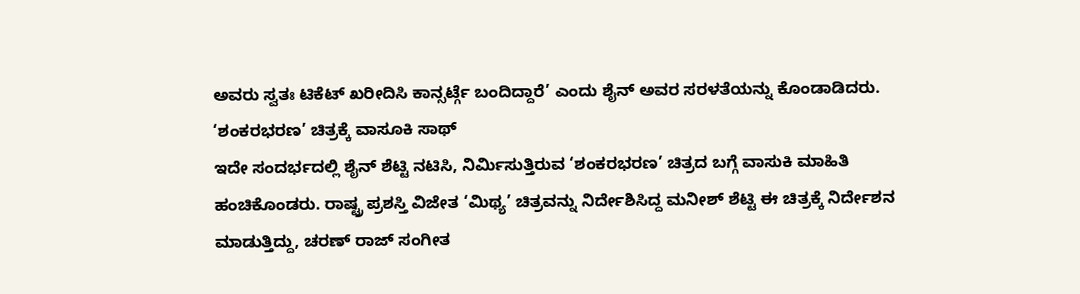ಅವರು ಸ್ವತಃ ಟಿಕೆಟ್ ಖರೀದಿಸಿ ಕಾನ್ಸರ್ಟ್ಗೆ ಬಂದಿದ್ದಾರೆ’ ಎಂದು ಶೈನ್ ಅವರ ಸರಳತೆಯನ್ನು ಕೊಂಡಾಡಿದರು.
‘ಶಂಕರಭರಣ’ ಚಿತ್ರಕ್ಕೆ ವಾಸೂಕಿ ಸಾಥ್
ಇದೇ ಸಂದರ್ಭದಲ್ಲಿ ಶೈನ್ ಶೆಟ್ಟಿ ನಟಿಸಿ, ನಿರ್ಮಿಸುತ್ತಿರುವ ‘ಶಂಕರಭರಣ’ ಚಿತ್ರದ ಬಗ್ಗೆ ವಾಸುಕಿ ಮಾಹಿತಿ ಹಂಚಿಕೊಂಡರು. ರಾಷ್ಟ್ರ ಪ್ರಶಸ್ತಿ ವಿಜೇತ ‘ಮಿಥ್ಯ’ ಚಿತ್ರವನ್ನು ನಿರ್ದೇಶಿಸಿದ್ದ ಮನೀಶ್ ಶೆಟ್ಟಿ ಈ ಚಿತ್ರಕ್ಕೆ ನಿರ್ದೇಶನ ಮಾಡುತ್ತಿದ್ದು, ಚರಣ್ ರಾಜ್ ಸಂಗೀತ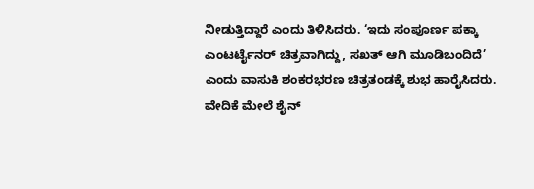ನೀಡುತ್ತಿದ್ದಾರೆ ಎಂದು ತಿಳಿಸಿದರು. ‘ಇದು ಸಂಪೂರ್ಣ ಪಕ್ಕಾ ಎಂಟರ್ಟೈನರ್ ಚಿತ್ರವಾಗಿದ್ದು, ಸಖತ್ ಆಗಿ ಮೂಡಿಬಂದಿದೆ’ ಎಂದು ವಾಸುಕಿ ಶಂಕರಭರಣ ಚಿತ್ರತಂಡಕ್ಕೆ ಶುಭ ಹಾರೈಸಿದರು.
ವೇದಿಕೆ ಮೇಲೆ ಶೈನ್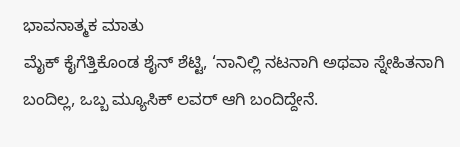ಭಾವನಾತ್ಮಕ ಮಾತು
ಮೈಕ್ ಕೈಗೆತ್ತಿಕೊಂಡ ಶೈನ್ ಶೆಟ್ಟಿ, ‘ನಾನಿಲ್ಲಿ ನಟನಾಗಿ ಅಥವಾ ಸ್ನೇಹಿತನಾಗಿ ಬಂದಿಲ್ಲ, ಒಬ್ಬ ಮ್ಯೂಸಿಕ್ ಲವರ್ ಆಗಿ ಬಂದಿದ್ದೇನೆ.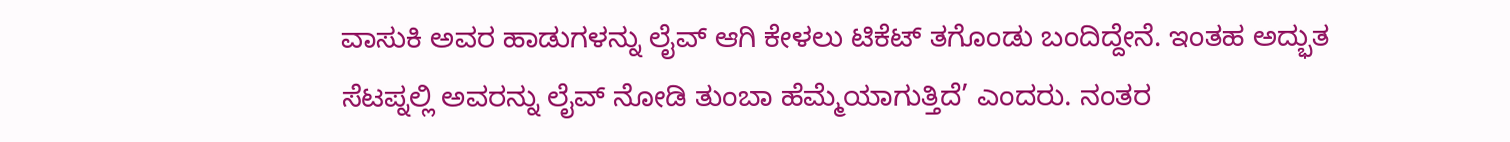ವಾಸುಕಿ ಅವರ ಹಾಡುಗಳನ್ನು ಲೈವ್ ಆಗಿ ಕೇಳಲು ಟಿಕೆಟ್ ತಗೊಂಡು ಬಂದಿದ್ದೇನೆ. ಇಂತಹ ಅದ್ಭುತ ಸೆಟಪ್ನಲ್ಲಿ ಅವರನ್ನು ಲೈವ್ ನೋಡಿ ತುಂಬಾ ಹೆಮ್ಮೆಯಾಗುತ್ತಿದೆ’ ಎಂದರು. ನಂತರ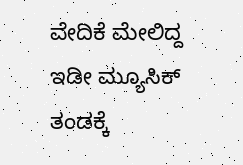ವೇದಿಕೆ ಮೇಲಿದ್ದ ಇಡೀ ಮ್ಯೂಸಿಕ್ ತಂಡಕ್ಕೆ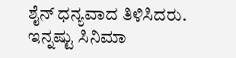ಶೈನ್ ಧನ್ಯವಾದ ತಿಳಿಸಿದರು.
ಇನ್ನಷ್ಟು ಸಿನಿಮಾ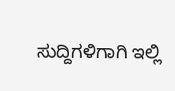ಸುದ್ದಿಗಳಿಗಾಗಿ ಇಲ್ಲಿ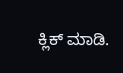ಕ್ಲಿಕ್ ಮಾಡಿ.